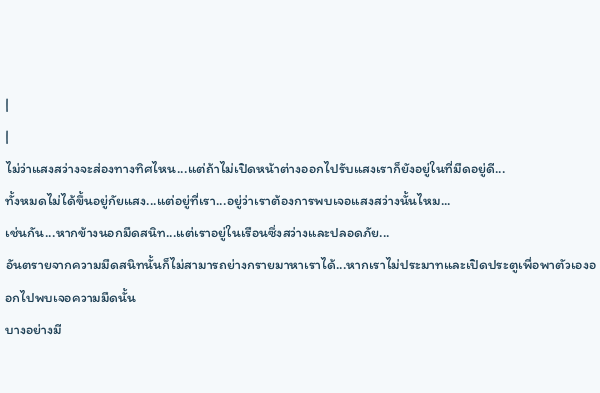|
|
ไม่ว่าแสงสว่างจะส่องทางทิศไหน...แต่ถ้าไม่เปิดหน้าต่างออกไปรับแสงเราก็ยังอยู่ในที่มืดอยู่ดี...
ทั้งหมดไม่ได้ขึ้นอยู่กัยแสง...แต่อยู่ที่เรา...อยู่ว่าเราต้องการพบเจอแสงสว่างนั้นไหม...
เช่นกัน...หากข้างนอกมืดสนิท...แต่เราอยู่ในเรือนซึ่งสว่างและปลอดภัย...
อันตรายจากความมืดสนิทนั้นก็ไม่สามารถย่างกรายมาหาเราได้...หากเราไม่ประมาทและเปิดประตูเพื่อพาตัวเองออกไปพบเจอความมืดนั้น
บางอย่างมี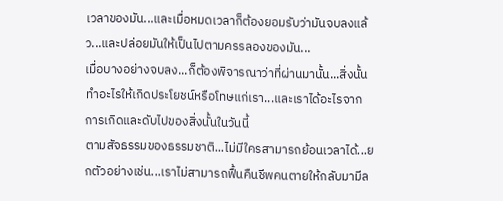เวลาของมัน...และเมื่อหมดเวลาก็ต้องยอมรับว่ามันจบลงแล้ว...และปล่อยมันให้เป็นไปตามครรลองของมัน...
เมื่อบางอย่างจบลง...ก็ต้องพิจารณาว่าที่ผ่านมานั้น...สิ่งนั้นทำอะไรให้เกิดประโยชน์หรือโทษแก่เรา...และเราได้อะไรจากการเกิดและดับไปของสิ่งนั้นในวันนี้
ตามสัจธรรมของธรรมชาติ...ไม่มีใครสามารถย้อนเวลาได้...ยกตัวอย่างเช่น...เราไม่สามารถฟื้นคืนชีพคนตายให้กลับมามีล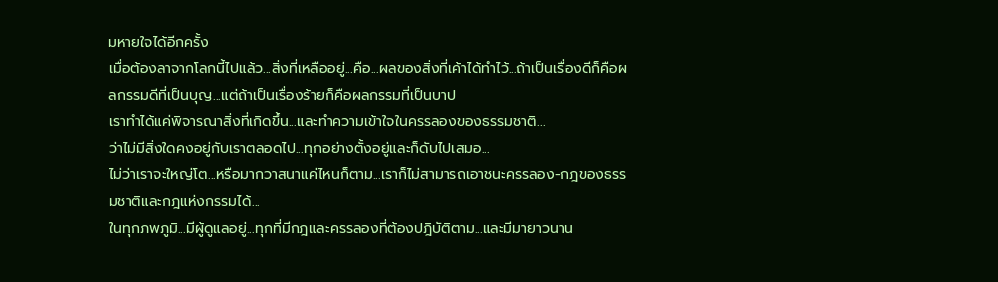มหายใจได้อีกครั้ง
เมื่อต้องลาจากโลกนี้ไปแล้ว...สิ่งที่เหลืออยู่...คือ...ผลของสิ่งที่เค้าได้ทำไว้...ถ้าเป็นเรื่องดีก็คือผลกรรมดีที่เป็นบุญ...แต่ถ้าเป็นเรื่องร้ายก็คือผลกรรมที่เป็นบาป
เราทำได้แค่พิจารณาสิ่งที่เกิดขึ้น...และทำความเข้าใจในครรลองของธรรมชาติ...
ว่าไม่มีสิ่งใดคงอยู่กับเราตลอดไป...ทุกอย่างตั้งอยู่และก็ดับไปเสมอ...
ไม่ว่าเราจะใหญ่โต...หรือมากวาสนาแค่ไหนก็ตาม...เราก็ไม่สามารถเอาชนะครรลอง-กฎของธรรมชาติและกฎแห่งกรรมได้...
ในทุกภพภูมิ...มีผู้ดูแลอยู่...ทุกที่มีกฎและครรลองที่ต้องปฎิบัติตาม...และมีมายาวนาน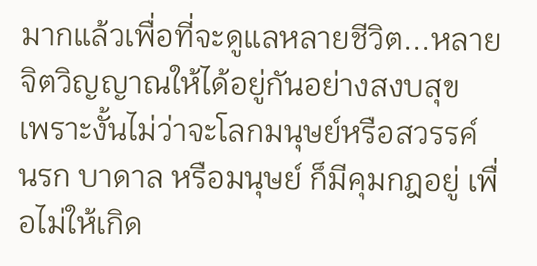มากแล้วเพื่อที่จะดูแลหลายชีวิต...หลายจิตวิญญาณให้ได้อยู่กันอย่างสงบสุข
เพราะงั้นไม่ว่าจะโลกมนุษย์หรือสวรรค์ นรก บาดาล หรือมนุษย์ ก็มีคุมกฎอยู่ เพื่อไม่ให้เกิด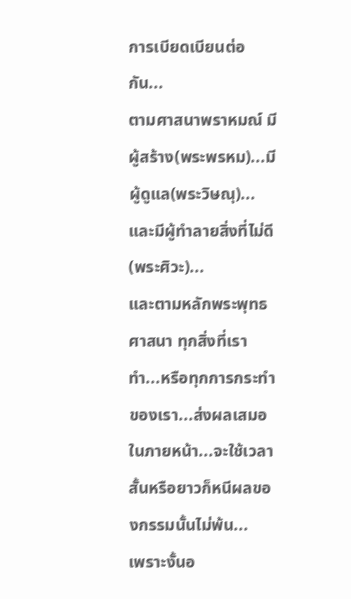การเบียดเบียนต่อกัน...
ตามศาสนาพราหมณ์ มีผู้สร้าง(พระพรหม)...มีผู้ดูแล(พระวิษณุ)...และมีผู้ทำลายสิ่งที่ไม่ดี(พระศิวะ)...
และตามหลักพระพุทธศาสนา ทุกสิ่งที่เราทำ...หรือทุกการกระทำของเรา...ส่งผลเสมอในภายหน้า...จะใช้เวลาสั้นหรือยาวก็หนีผลของกรรมนั้นไม่พ้น...
เพราะงั้นอ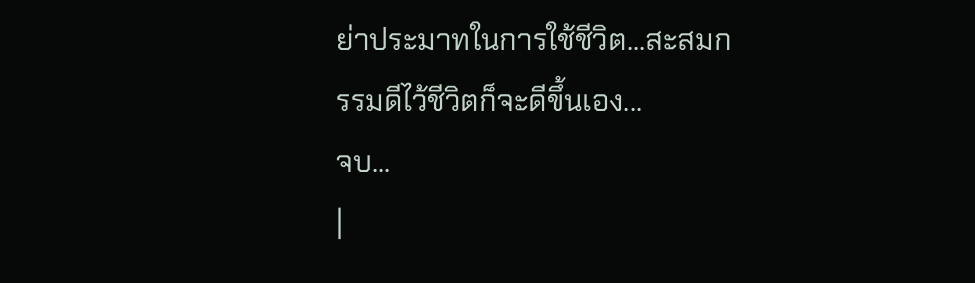ย่าประมาทในการใช้ชีวิต...สะสมกรรมดีไว้ชีวิตก็จะดีขึ้นเอง...
จบ...
|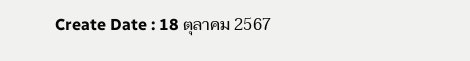Create Date : 18 ตุลาคม 2567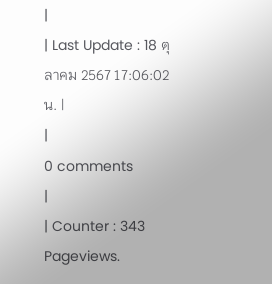|
| Last Update : 18 ตุลาคม 2567 17:06:02 น. |
|
0 comments
|
| Counter : 343 Pageviews.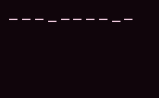|
 |
|
|
|
|
 |
|
|
|